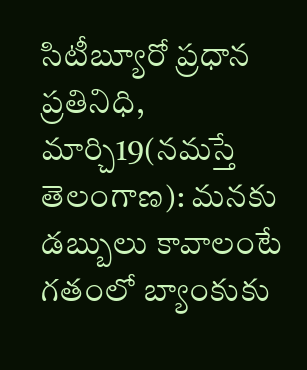సిటీబ్యూరో ప్రధాన ప్రతినిధి, మార్చి19(నమస్తే తెలంగాణ): మనకు డబ్బులు కావాలంటే గతంలో బ్యాంకుకు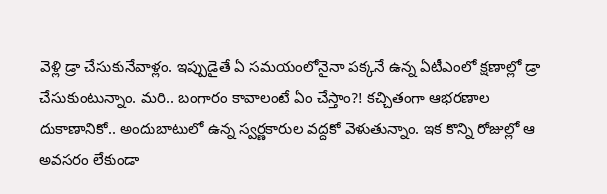వెళ్లి డ్రా చేసుకునేవాళ్లం. ఇప్పుడైతే ఏ సమయంలోనైనా పక్కనే ఉన్న ఏటీఎంలో క్షణాల్లో డ్రా చేసుకుంటున్నాం. మరి.. బంగారం కావాలంటే ఏం చేస్తాం?! కచ్చితంగా ఆభరణాల దుకాణానికో.. అందుబాటులో ఉన్న స్వర్ణకారుల వద్దకో వెళుతున్నాం. ఇక కొన్ని రోజుల్లో ఆ అవసరం లేకుండా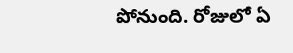పోనుంది. రోజులో ఏ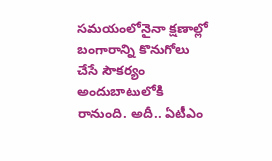సమయంలోనైనా క్షణాల్లో బంగారాన్ని కొనుగోలు చేసే సౌకర్యం అందుబాటులోకి రానుంది. అదీ.. ఏటీఎం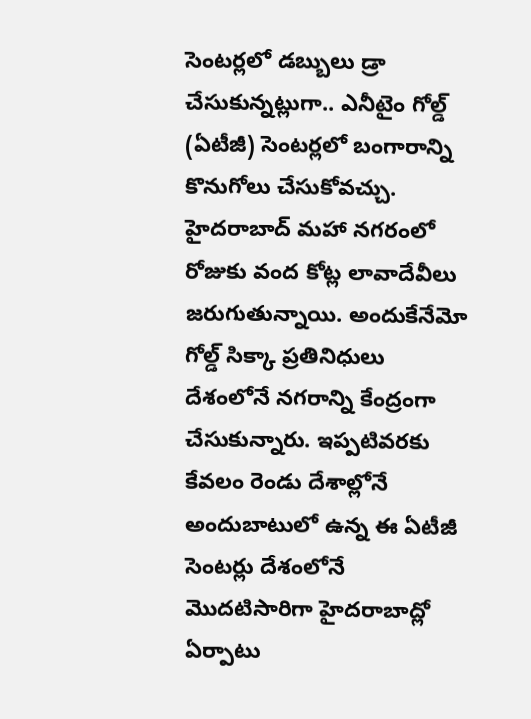సెంటర్లలో డబ్బులు డ్రా చేసుకున్నట్లుగా.. ఎనీటైం గోల్డ్ (ఏటీజీ) సెంటర్లలో బంగారాన్ని కొనుగోలు చేసుకోవచ్చు. హైదరాబాద్ మహా నగరంలో రోజుకు వంద కోట్ల లావాదేవీలు జరుగుతున్నాయి. అందుకేనేమో గోల్డ్ సిక్కా ప్రతినిధులు దేశంలోనే నగరాన్ని కేంద్రంగా చేసుకున్నారు. ఇప్పటివరకు కేవలం రెండు దేశాల్లోనే అందుబాటులో ఉన్న ఈ ఏటీజీ సెంటర్లు దేశంలోనే మొదటిసారిగా హైదరాబాద్లో ఏర్పాటు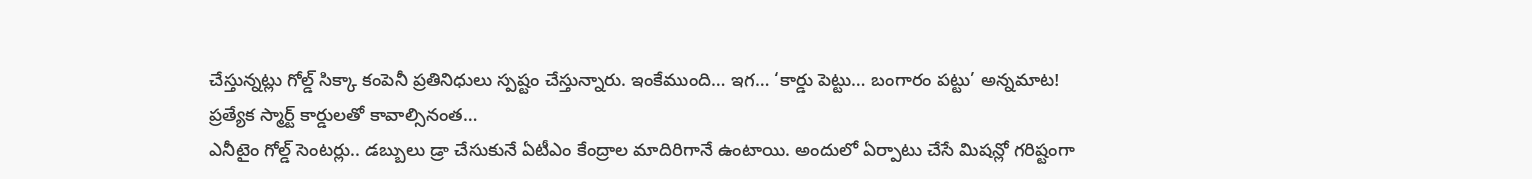చేస్తున్నట్లు గోల్డ్ సిక్కా కంపెనీ ప్రతినిధులు స్పష్టం చేస్తున్నారు. ఇంకేముంది… ఇగ… ‘కార్డు పెట్టు… బంగారం పట్టు’ అన్నమాట!
ప్రత్యేక స్మార్ట్ కార్డులతో కావాల్సినంత…
ఎనీటైం గోల్డ్ సెంటర్లు.. డబ్బులు డ్రా చేసుకునే ఏటీఎం కేంద్రాల మాదిరిగానే ఉంటాయి. అందులో ఏర్పాటు చేసే మిషన్లో గరిష్టంగా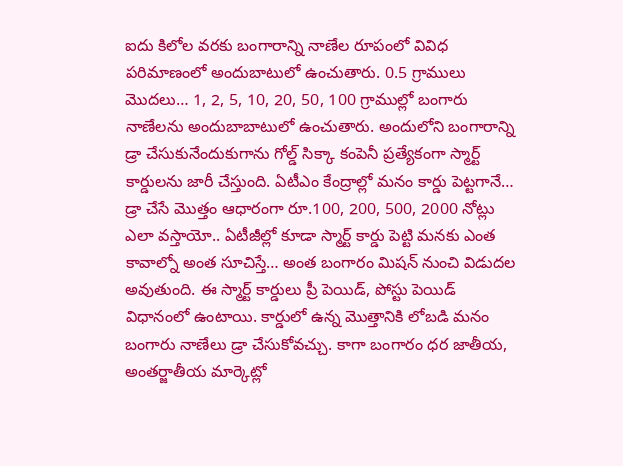ఐదు కిలోల వరకు బంగారాన్ని నాణేల రూపంలో వివిధ పరిమాణంలో అందుబాటులో ఉంచుతారు. 0.5 గ్రాములు మొదలు… 1, 2, 5, 10, 20, 50, 100 గ్రాముల్లో బంగారు నాణేలను అందుబాబాటులో ఉంచుతారు. అందులోని బంగారాన్ని డ్రా చేసుకునేందుకుగాను గోల్డ్ సిక్కా కంపెనీ ప్రత్యేకంగా స్మార్ట్ కార్డులను జారీ చేస్తుంది. ఏటీఎం కేంద్రాల్లో మనం కార్డు పెట్టగానే… డ్రా చేసే మొత్తం ఆధారంగా రూ.100, 200, 500, 2000 నోట్లు ఎలా వస్తాయో.. ఏటీజీల్లో కూడా స్మార్ట్ కార్డు పెట్టి మనకు ఎంత కావాల్నో అంత సూచిస్తే… అంత బంగారం మిషన్ నుంచి విడుదల అవుతుంది. ఈ స్మార్ట్ కార్డులు ప్రీ పెయిడ్, పోస్టు పెయిడ్ విధానంలో ఉంటాయి. కార్డులో ఉన్న మొత్తానికి లోబడి మనం బంగారు నాణేలు డ్రా చేసుకోవచ్చు. కాగా బంగారం ధర జాతీయ, అంతర్జాతీయ మార్కెట్లో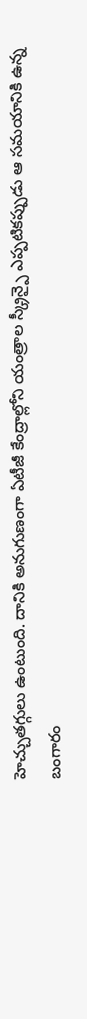హెచ్చుతగ్గులు ఉంటుంది. దానికి అనుగుణంగా ఏటీజీ కేంద్రాల్లోని యంత్రాల స్క్రీన్పై ఎప్పటికప్పుడు ఆ సమయానికి ఉన్న బంగారం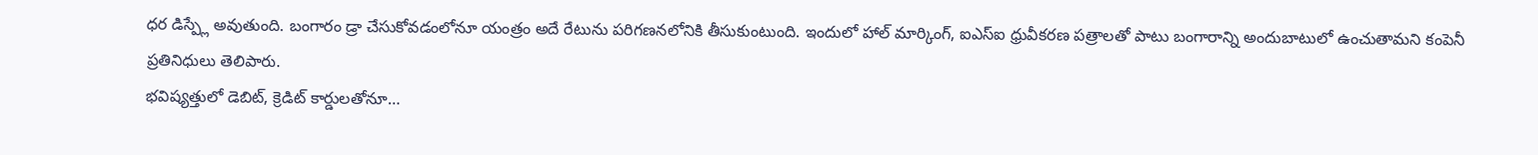ధర డిస్ప్లే అవుతుంది. బంగారం డ్రా చేసుకోవడంలోనూ యంత్రం అదే రేటును పరిగణనలోనికి తీసుకుంటుంది. ఇందులో హాల్ మార్కింగ్, ఐఎస్ఐ ధ్రువీకరణ పత్రాలతో పాటు బంగారాన్ని అందుబాటులో ఉంచుతామని కంపెనీ ప్రతినిధులు తెలిపారు.
భవిష్యత్తులో డెబిట్, క్రెడిట్ కార్డులతోనూ…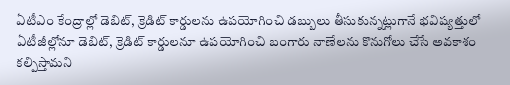ఏటీఎం కేంద్రాల్లో డెబిట్, క్రెడిట్ కార్డులను ఉపయోగించి డబ్బులు తీసుకున్నట్లుగానే భవిష్యత్తులో ఏటీజీల్లోనూ డెబిట్, క్రెడిట్ కార్డులనూ ఉపయోగించి బంగారు నాణేలను కొనుగోలు చేసే అవకాశం కల్పిస్తామని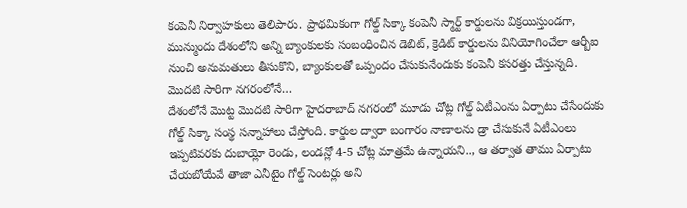కంపెనీ నిర్వాహకులు తెలిపారు. ప్రాథమికంగా గోల్డ్ సిక్కా కంపెనీ స్మార్ట్ కార్డులను విక్రయిస్తుండగా, మున్ముందు దేశంలోని అన్ని బ్యాంకులకు సంబంధించిన డెబిట్, క్రెడిట్ కార్డులను వినియోగించేలా ఆర్బీఐ నుంచి అనుమతులు తీసుకొని, బ్యాంకులతో ఒప్పందం చేసుకునేందుకు కంపెనీ కసరత్తు చేస్తున్నది.
మొదటి సారిగా నగరంలోనే…
దేశంలోనే మొట్ట మొదటి సారిగా హైదరాబాద్ నగరంలో మూడు చోట్ల గోల్డ్ ఏటీఎంను ఏర్పాటు చేసేందుకు గోల్డ్ సిక్కా సంస్థ సన్నాహాలు చేస్తోంది. కార్డుల ద్వారా బంగారం నాణాలను డ్రా చేసుకునే ఏటీఎంలు ఇప్పటివరకు దుబాయ్లో రెండు, లండన్లో 4-5 చోట్ల మాత్రమే ఉన్నాయని.., ఆ తర్వాత తాము ఏర్పాటు చేయబోయేవే తాజా ఎనీటైం గోల్డ్ సెంటర్లు అని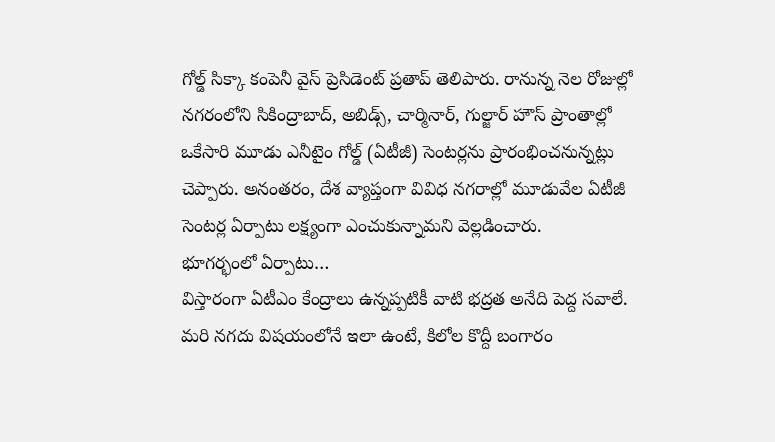గోల్డ్ సిక్కా కంపెనీ వైస్ ప్రెసిడెంట్ ప్రతాప్ తెలిపారు. రానున్న నెల రోజుల్లో నగరంలోని సికింద్రాబాద్, అబిడ్స్, చార్మినార్, గుల్జార్ హౌస్ ప్రాంతాల్లో ఒకేసారి మూడు ఎనీటైం గోల్డ్ (ఏటీజీ) సెంటర్లను ప్రారంభించనున్నట్లు చెప్పారు. అనంతరం, దేశ వ్యాప్తంగా వివిధ నగరాల్లో మూడువేల ఏటీజీ సెంటర్ల ఏర్పాటు లక్ష్యంగా ఎంచుకున్నామని వెల్లడించారు.
భూగర్భంలో ఏర్పాటు…
విస్తారంగా ఏటీఎం కేంద్రాలు ఉన్నప్పటికీ వాటి భద్రత అనేది పెద్ద సవాలే. మరి నగదు విషయంలోనే ఇలా ఉంటే, కిలోల కొద్దీ బంగారం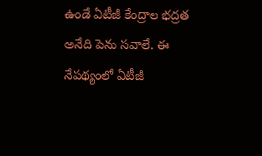ఉండే ఏటీజీ కేంద్రాల భద్రత అనేది పెను సవాలే. ఈ నేపథ్యంలో ఏటీజీ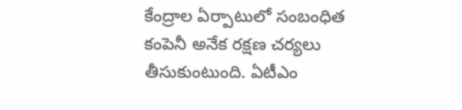కేంద్రాల ఏర్పాటులో సంబంధిత కంపెనీ అనేక రక్షణ చర్యలు తీసుకుంటుంది. ఏటీఎం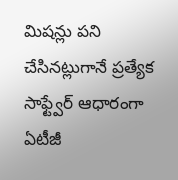మిషన్లు పని చేసినట్లుగానే ప్రత్యేక సాఫ్ట్వేర్ ఆధారంగా ఏటీజీ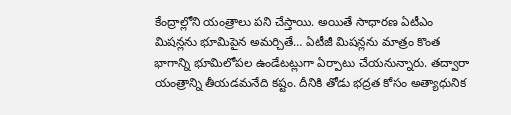కేంద్రాల్లోని యంత్రాలు పని చేస్తాయి. అయితే సాధారణ ఏటీఎం మిషన్లను భూమిపైన అమర్చితే… ఏటీజీ మిషన్లను మాత్రం కొంత భాగాన్ని భూమిలోపల ఉండేటట్లుగా ఏర్పాటు చేయనున్నారు. తద్వారా యంత్రాన్ని తీయడమనేది కష్టం. దీనికి తోడు భద్రత కోసం అత్యాధునిక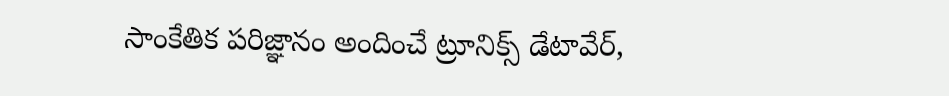సాంకేతిక పరిజ్ఞానం అందించే ట్రూనిక్స్ డేటావేర్,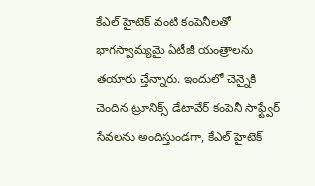కేఎల్ హైటెక్ వంటి కంపెనీలతో భాగస్వామ్యమై ఏటీజీ యంత్రాలను తయారు చ్తేన్నారు. ఇందులో చెన్నైకి చెందిన ట్రూనిక్స్ డేటావేర్ కంపెనీ సాఫ్ట్వేర్ సేవలను అందిస్తుండగా, కేఎల్ హైటెక్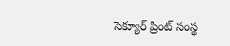సెక్యూర్ ప్రింట్ సంస్థ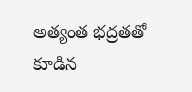అత్యంత భద్రతతో కూడిన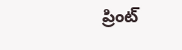ప్రింట్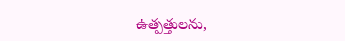ఉత్పత్తులను,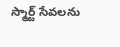స్మార్ట్ సేవలను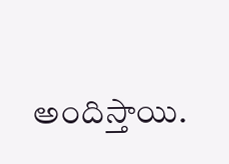అందిస్తాయి.